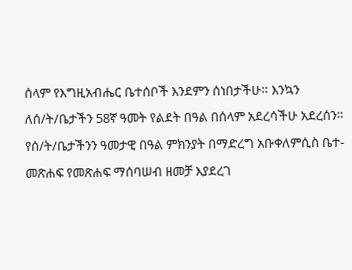ሰላም የእግዚአብሔር ቤተሰቦች እንደምን ሰነበታችሁ። እንኳን ለሰ/ት/ቤታችን 58ኛ ዓመት የልደት በዓል በሰላም አደረሳችሁ አደረሰን። የሰ/ት/ቤታችንን ዓመታዊ በዓል ምክንያት በማድረግ አቡቀለምሲስ ቤተ-መጽሐፍ የመጽሐፍ ማሰባሠብ ዘመቻ እያደረገ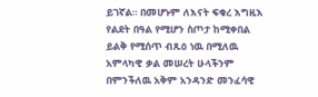ይገኛል። በመሆኑም ለእናት ፍቁረ እግዚእ የልደት በዓል የሚሆን ስጦታ ከሚቀበል ይልቅ የሚሰጥ ብጹዕ ነዉ በሚለዉ አምላካዊ ቃል መሠረት ሁላችንም በምንችለዉ አቅም አንዳንድ መንፈሳዊ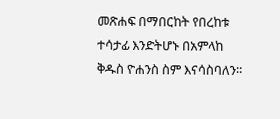መጽሐፍ በማበርከት የበረከቱ ተሳታፊ እንድትሆኑ በአምላከ ቅዱስ ዮሐንስ ስም እናሳስባለን።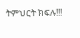ትምህርት ክፍሉ!!!